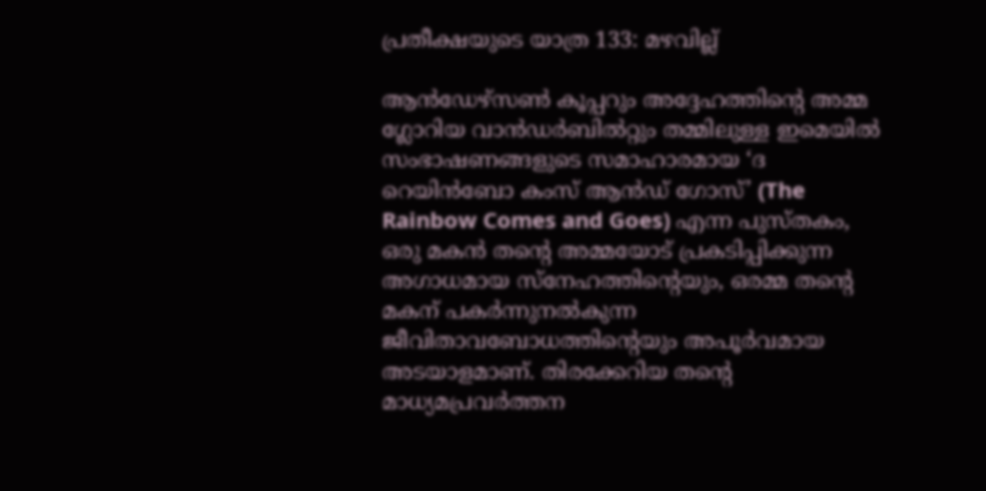പ്രതീക്ഷയുടെ യാത്ര 133: മഴവില്ല്

ആൻഡേഴ്സൺ കൂപ്പറും അദ്ദേഹത്തിന്റെ അമ്മ ഗ്ലോറിയ വാൻഡർബിൽറ്റും തമ്മിലുള്ള ഇമെയിൽ സംഭാഷണങ്ങളുടെ സമാഹാരമായ ‘ദ റെയിൻബോ കംസ് ആൻഡ് ഗോസ്’ (The Rainbow Comes and Goes) എന്ന പുസ്തകം, ഒരു മകൻ തന്റെ അമ്മയോട് പ്രകടിപ്പിക്കുന്ന അഗാധമായ സ്നേഹത്തിന്റെയും, ഒരമ്മ തന്റെ മകന് പകർന്നുനൽകുന്ന ജീവിതാവബോധത്തിന്റെയും അപൂർവമായ അടയാളമാണ്. തിരക്കേറിയ തന്റെ മാധ്യമപ്രവർത്തന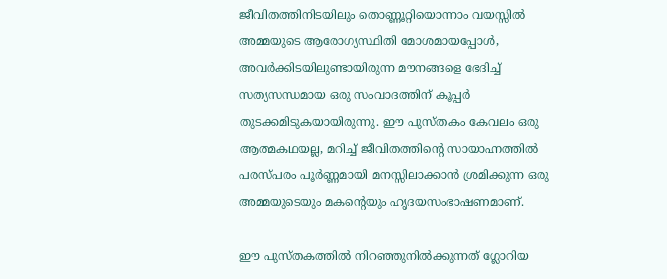ജീവിതത്തിനിടയിലും തൊണ്ണൂറ്റിയൊന്നാം വയസ്സിൽ അമ്മയുടെ ആരോഗ്യസ്ഥിതി മോശമായപ്പോൾ, അവർക്കിടയിലുണ്ടായിരുന്ന മൗനങ്ങളെ ഭേദിച്ച് സത്യസന്ധമായ ഒരു സംവാദത്തിന് കൂപ്പർ തുടക്കമിടുകയായിരുന്നു. ഈ പുസ്തകം കേവലം ഒരു ആത്മകഥയല്ല, മറിച്ച് ജീവിതത്തിന്റെ സായാഹ്നത്തിൽ പരസ്പരം പൂർണ്ണമായി മനസ്സിലാക്കാൻ ശ്രമിക്കുന്ന ഒരു അമ്മയുടെയും മകന്റെയും ഹൃദയസംഭാഷണമാണ്.

ഈ പുസ്തകത്തിൽ നിറഞ്ഞുനിൽക്കുന്നത് ഗ്ലോറിയ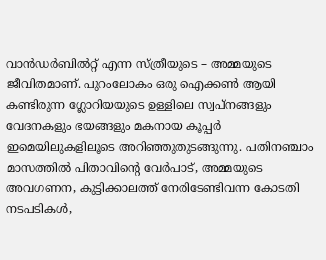വാൻഡർബിൽറ്റ് എന്ന സ്ത്രീയുടെ – അമ്മയുടെ ജീവിതമാണ്. പുറംലോകം ഒരു ഐക്കൺ ആയി കണ്ടിരുന്ന ഗ്ലോറിയയുടെ ഉള്ളിലെ സ്വപ്നങ്ങളും വേദനകളും ഭയങ്ങളും മകനായ കൂപ്പർ ഇമെയിലുകളിലൂടെ അറിഞ്ഞുതുടങ്ങുന്നു. പതിനഞ്ചാം മാസത്തിൽ പിതാവിന്റെ വേർപാട്, അമ്മയുടെ അവഗണന, കുട്ടിക്കാലത്ത് നേരിടേണ്ടിവന്ന കോടതി നടപടികൾ,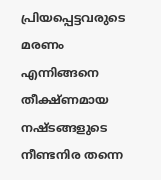പ്രിയപ്പെട്ടവരുടെ മരണം എന്നിങ്ങനെ തീക്ഷ്ണമായ നഷ്ടങ്ങളുടെ നീണ്ടനിര തന്നെ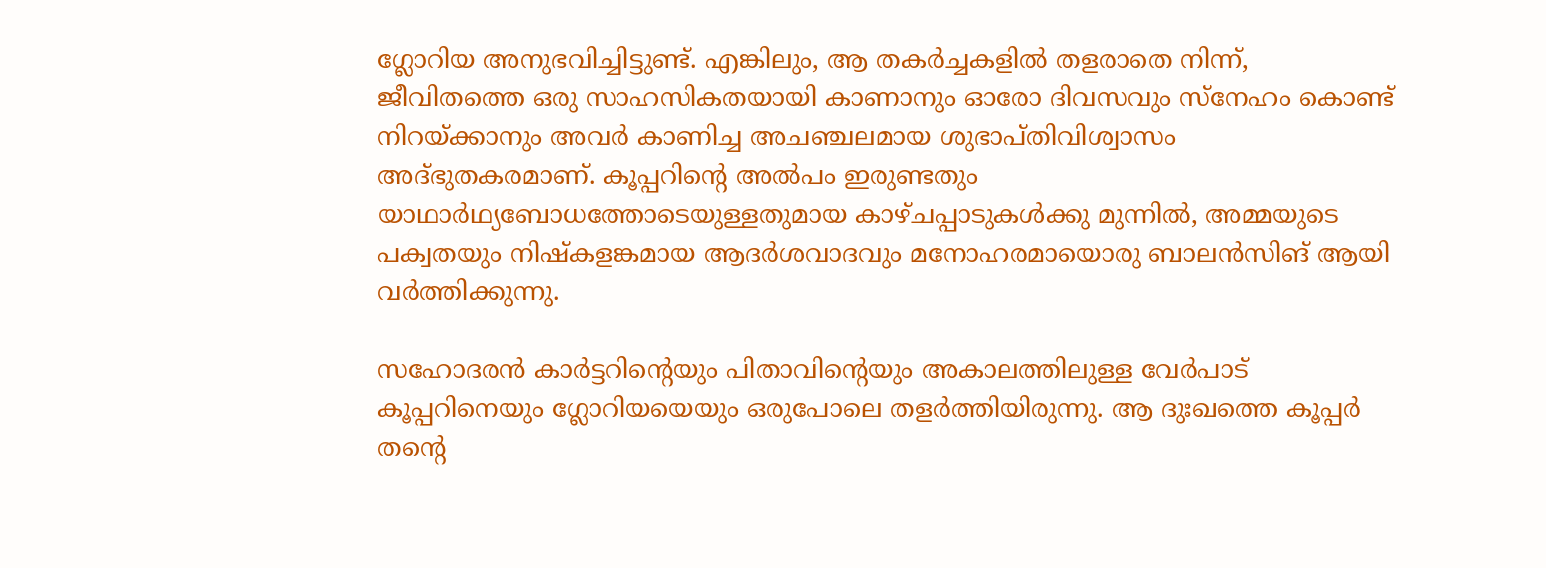ഗ്ലോറിയ അനുഭവിച്ചിട്ടുണ്ട്. എങ്കിലും, ആ തകർച്ചകളിൽ തളരാതെ നിന്ന്, ജീവിതത്തെ ഒരു സാഹസികതയായി കാണാനും ഓരോ ദിവസവും സ്നേഹം കൊണ്ട് നിറയ്ക്കാനും അവർ കാണിച്ച അചഞ്ചലമായ ശുഭാപ്തിവിശ്വാസം അദ്ഭുതകരമാണ്. കൂപ്പറിന്റെ അൽപം ഇരുണ്ടതും യാഥാർഥ്യബോധത്തോടെയുള്ളതുമായ കാഴ്ചപ്പാടുകൾക്കു മുന്നിൽ, അമ്മയുടെ പക്വതയും നിഷ്കളങ്കമായ ആദർശവാദവും മനോഹരമായൊരു ബാലൻസിങ് ആയി വർത്തിക്കുന്നു.

സഹോദരൻ കാർട്ടറിന്റെയും പിതാവിന്റെയും അകാലത്തിലുള്ള വേർപാട് കൂപ്പറിനെയും ഗ്ലോറിയയെയും ഒരുപോലെ തളർത്തിയിരുന്നു. ആ ദുഃഖത്തെ കൂപ്പർ തന്റെ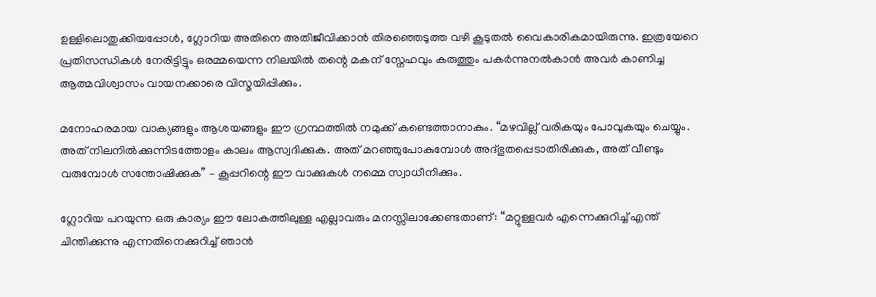ഉള്ളിലൊതുക്കിയപ്പോൾ, ഗ്ലോറിയ അതിനെ അതിജീവിക്കാൻ തിരഞ്ഞെടുത്ത വഴി കൂടുതൽ വൈകാരികമായിരുന്നു. ഇത്രയേറെ പ്രതിസന്ധികൾ നേരിട്ടിട്ടും ഒരമ്മയെന്ന നിലയിൽ തന്റെ മകന് സ്നേഹവും കരുത്തും പകർന്നുനൽകാൻ അവർ കാണിച്ച ആത്മവിശ്വാസം വായനക്കാരെ വിസ്മയിപ്പിക്കും.

മനോഹരമായ വാക്യങ്ങളും ആശയങ്ങളും ഈ ഗ്രന്ഥത്തില്‍ നമുക്ക് കണ്ടെത്താനാകും. “മഴവില്ല് വരികയും പോവുകയും ചെയ്യും. അത് നിലനിൽക്കുന്നിടത്തോളം കാലം ആസ്വദിക്കുക. അത് മറഞ്ഞുപോകുമ്പോൾ അദ്ഭുതപ്പെടാതിരിക്കുക, അത് വീണ്ടും വരുമ്പോൾ സന്തോഷിക്കുക” – കൂപ്പറിന്റെ ഈ വാക്കുകള്‍ നമ്മെ സ്വാധീനിക്കും.

ഗ്ലോറിയ പറയുന്ന ഒരു കാര്യം ഈ ലോകത്തിലുള്ള എല്ലാവരും മനസ്സിലാക്കേണ്ടതാണ്: “മറ്റുള്ളവർ എന്നെക്കുറിച്ച് എന്ത് ചിന്തിക്കുന്നു എന്നതിനെക്കുറിച്ച് ഞാൻ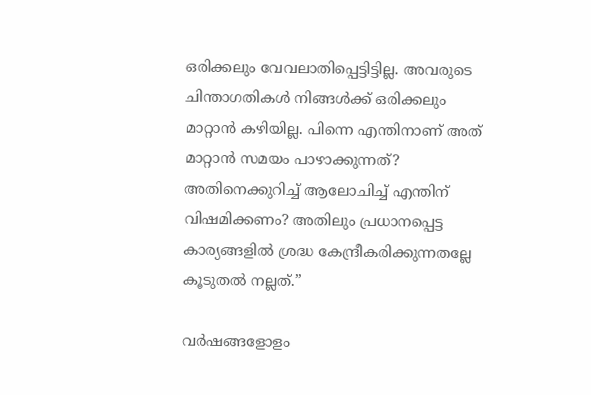ഒരിക്കലും വേവലാതിപ്പെട്ടിട്ടില്ല. അവരുടെ ചിന്താഗതികൾ നിങ്ങൾക്ക് ഒരിക്കലും മാറ്റാൻ കഴിയില്ല. പിന്നെ എന്തിനാണ് അത് മാറ്റാൻ സമയം പാഴാക്കുന്നത്? അതിനെക്കുറിച്ച് ആലോചിച്ച് എന്തിന് വിഷമിക്കണം? അതിലും പ്രധാനപ്പെട്ട കാര്യങ്ങളിൽ ശ്രദ്ധ കേന്ദ്രീകരിക്കുന്നതല്ലേ കൂടുതൽ നല്ലത്.”

വർഷങ്ങളോളം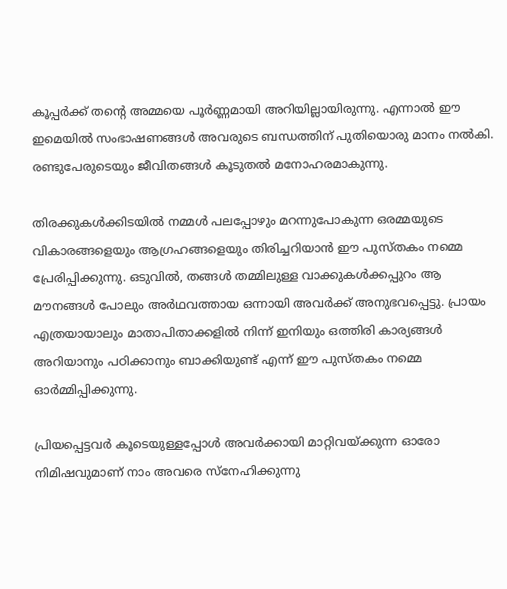കൂപ്പർക്ക് തന്റെ അമ്മയെ പൂർണ്ണമായി അറിയില്ലായിരുന്നു. എന്നാൽ ഈ ഇമെയിൽ സംഭാഷണങ്ങൾ അവരുടെ ബന്ധത്തിന് പുതിയൊരു മാനം നൽകി. രണ്ടുപേരുടെയും ജീവിതങ്ങള്‍ കൂടുതല്‍ മനോഹരമാകുന്നു.

തിരക്കുകൾക്കിടയിൽ നമ്മൾ പലപ്പോഴും മറന്നുപോകുന്ന ഒരമ്മയുടെ വികാരങ്ങളെയും ആഗ്രഹങ്ങളെയും തിരിച്ചറിയാൻ ഈ പുസ്തകം നമ്മെ പ്രേരിപ്പിക്കുന്നു. ഒടുവിൽ, തങ്ങൾ തമ്മിലുള്ള വാക്കുകൾക്കപ്പുറം ആ മൗനങ്ങൾ പോലും അർഥവത്തായ ഒന്നായി അവർക്ക് അനുഭവപ്പെട്ടു. പ്രായം എത്രയായാലും മാതാപിതാക്കളിൽ നിന്ന് ഇനിയും ഒത്തിരി കാര്യങ്ങൾ അറിയാനും പഠിക്കാനും ബാക്കിയുണ്ട് എന്ന് ഈ പുസ്തകം നമ്മെ ഓർമ്മിപ്പിക്കുന്നു.

പ്രിയപ്പെട്ടവർ കൂടെയുള്ളപ്പോൾ അവർക്കായി മാറ്റിവയ്ക്കുന്ന ഓരോ നിമിഷവുമാണ് നാം അവരെ സ്നേഹിക്കുന്നു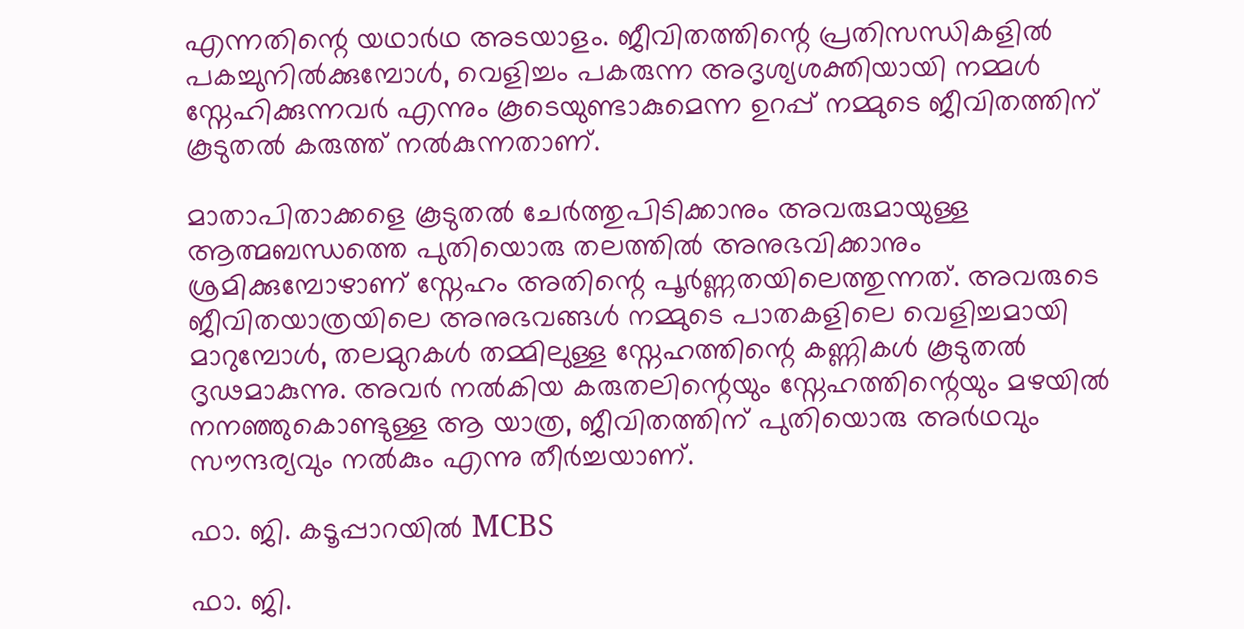എന്നതിന്റെ യഥാർഥ അടയാളം. ജീവിതത്തിന്റെ പ്രതിസന്ധികളിൽ പകച്ചുനിൽക്കുമ്പോൾ, വെളിച്ചം പകരുന്ന അദൃശ്യശക്തിയായി നമ്മള്‍ സ്നേഹിക്കുന്നവര്‍ എന്നും കൂടെയുണ്ടാകുമെന്ന ഉറപ്പ് നമ്മുടെ ജീവിതത്തിന്  കൂടുതല്‍ കരുത്ത് നല്‍കുന്നതാണ്.

മാതാപിതാക്കളെ കൂടുതൽ ചേർത്തുപിടിക്കാനും അവരുമായുള്ള ആത്മബന്ധത്തെ പുതിയൊരു തലത്തിൽ അനുഭവിക്കാനും ശ്രമിക്കുമ്പോഴാണ് സ്നേഹം അതിന്റെ പൂർണ്ണതയിലെത്തുന്നത്. അവരുടെ ജീവിതയാത്രയിലെ അനുഭവങ്ങൾ നമ്മുടെ പാതകളിലെ വെളിച്ചമായി മാറുമ്പോൾ, തലമുറകൾ തമ്മിലുള്ള സ്നേഹത്തിന്റെ കണ്ണികൾ കൂടുതൽ ദൃഢമാകുന്നു. അവര്‍ നൽകിയ കരുതലിന്റെയും സ്നേഹത്തിന്റെയും മഴയില്‍ നനഞ്ഞുകൊണ്ടുള്ള ആ യാത്ര, ജീവിതത്തിന് പുതിയൊരു അർഥവും സൗന്ദര്യവും നൽകും എന്നു തീര്‍ച്ചയാണ്.

ഫാ. ജി. കടൂപ്പാറയിൽ MCBS

ഫാ. ജി.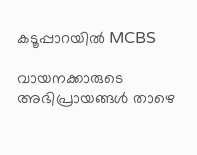കടൂപ്പാറയിൽ MCBS

വായനക്കാരുടെ അഭിപ്രായങ്ങൾ താഴെ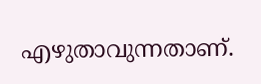എഴുതാവുന്നതാണ്.